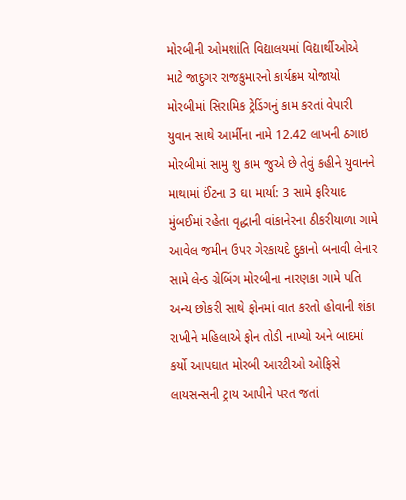મોરબીની ઓમશાંતિ વિદ્યાલયમાં વિદ્યાર્થીઓએ માટે જાદુગર રાજકુમારનો કાર્યક્રમ યોજાયો મોરબીમાં સિરામિક ટ્રેડિંગનું કામ કરતાં વેપારી યુવાન સાથે આર્મીના નામે 12.42 લાખની ઠગાઇ મોરબીમાં સામુ શુ કામ જુએ છે તેવું કહીને યુવાનને માથામાં ઈંટના 3 ઘા માર્યા: 3 સામે ફરિયાદ મુંબઈમાં રહેતા વૃદ્ધાની વાંકાનેરના ઠીકરીયાળા ગામે આવેલ જમીન ઉપર ગેરકાયદે દુકાનો બનાવી લેનાર સામે લેન્ડ ગ્રેબિંગ મોરબીના નારણકા ગામે પતિ અન્ય છોકરી સાથે ફોનમાં વાત કરતો હોવાની શંકા રાખીને મહિલાએ ફોન તોડી નાખ્યો અને બાદમાં કર્યો આપઘાત મોરબી આરટીઓ ઓફિસે લાયસન્સની ટ્રાય આપીને પરત જતાં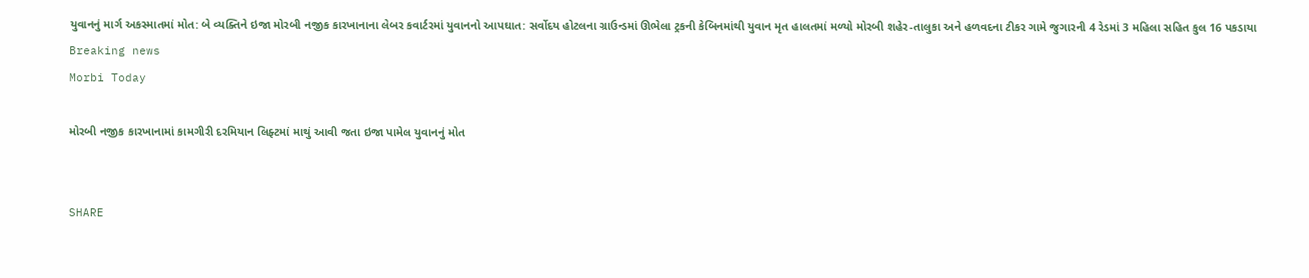યુવાનનું માર્ગ અકસ્માતમાં મોત: બે વ્યક્તિને ઇજા મોરબી નજીક કારખાનાના લેબર કવાર્ટરમાં યુવાનનો આપઘાત: સર્વોદય હોટલના ગ્રાઉન્ડમાં ઊભેલા ટ્રકની કેબિનમાંથી યુવાન મૃત હાલતમાં મળ્યો મોરબી શહેર-તાલુકા અને હળવદના ટીકર ગામે જુગારની 4 રેડમાં 3 મહિલા સહિત કુલ 16 પકડાયા
Breaking news
Morbi Today

મોરબી નજીક કારખાનામાં કામગીરી દરમિયાન લિફ્ટમાં માથું આવી જતા ઇજા પામેલ યુવાનનું મોત


SHARE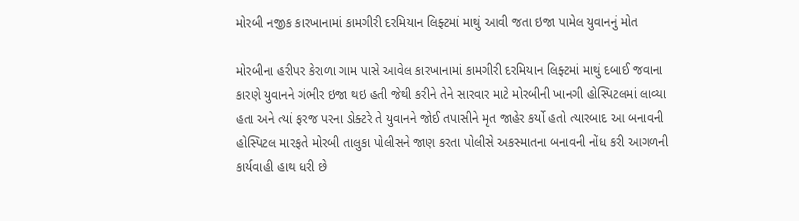મોરબી નજીક કારખાનામાં કામગીરી દરમિયાન લિફ્ટમાં માથું આવી જતા ઇજા પામેલ યુવાનનું મોત

મોરબીના હરીપર કેરાળા ગામ પાસે આવેલ કારખાનામાં કામગીરી દરમિયાન લિફ્ટમાં માથું દબાઈ જવાના કારણે યુવાનને ગંભીર ઇજા થઇ હતી જેથી કરીને તેને સારવાર માટે મોરબીની ખાનગી હોસ્પિટલમાં લાવ્યા હતા અને ત્યાં ફરજ પરના ડોક્ટરે તે યુવાનને જોઈ તપાસીને મૃત જાહેર કર્યો હતો ત્યારબાદ આ બનાવની હોસ્પિટલ મારફતે મોરબી તાલુકા પોલીસને જાણ કરતા પોલીસે અકસ્માતના બનાવની નોંધ કરી આગળની કાર્યવાહી હાથ ધરી છે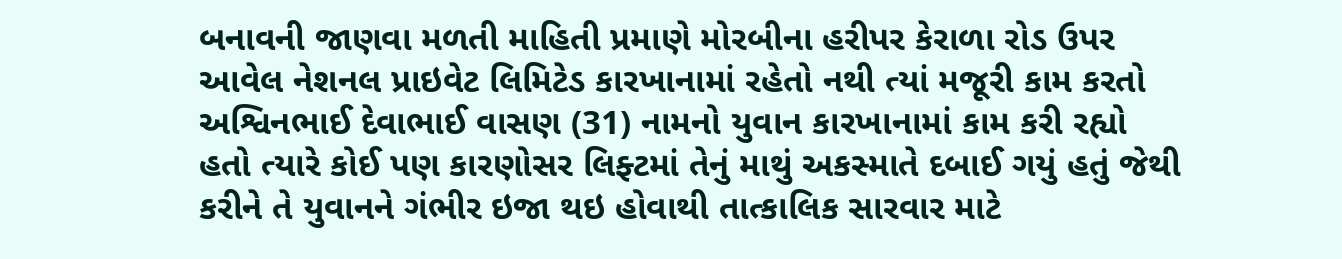બનાવની જાણવા મળતી માહિતી પ્રમાણે મોરબીના હરીપર કેરાળા રોડ ઉપર આવેલ નેશનલ પ્રાઇવેટ લિમિટેડ કારખાનામાં રહેતો નથી ત્યાં મજૂરી કામ કરતો અશ્વિનભાઈ દેવાભાઈ વાસણ (31) નામનો યુવાન કારખાનામાં કામ કરી રહ્યો હતો ત્યારે કોઈ પણ કારણોસર લિફ્ટમાં તેનું માથું અકસ્માતે દબાઈ ગયું હતું જેથી કરીને તે યુવાનને ગંભીર ઇજા થઇ હોવાથી તાત્કાલિક સારવાર માટે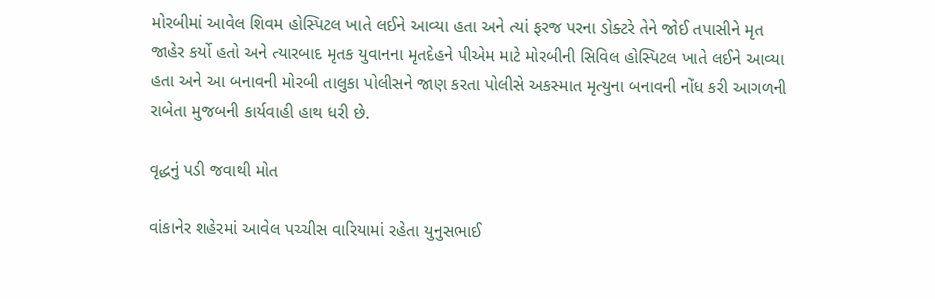મોરબીમાં આવેલ શિવમ હોસ્પિટલ ખાતે લઈને આવ્યા હતા અને ત્યાં ફરજ પરના ડોક્ટરે તેને જોઈ તપાસીને મૃત જાહેર કર્યો હતો અને ત્યારબાદ મૃતક યુવાનના મૃતદેહને પીએમ માટે મોરબીની સિવિલ હોસ્પિટલ ખાતે લઈને આવ્યા હતા અને આ બનાવની મોરબી તાલુકા પોલીસને જાણ કરતા પોલીસે અકસ્માત મૃત્યુના બનાવની નોંધ કરી આગળની રાબેતા મુજબની કાર્યવાહી હાથ ધરી છે.

વૃદ્ધનું પડી જવાથી મોત

વાંકાનેર શહેરમાં આવેલ પચ્ચીસ વારિયામાં રહેતા યુનુસભાઈ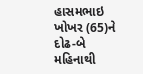હાસમભાઇ ખોખર (65)ને દોઢ-બે મહિનાથી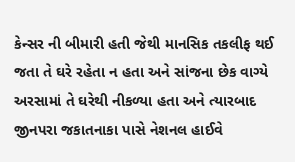કેન્સર ની બીમારી હતી જેથી માનસિક તકલીફ થઈ જતા તે ઘરે રહેતા ન હતા અને સાંજના છેક વાગ્યે અરસામાં તે ઘરેથી નીકળ્યા હતા અને ત્યારબાદ જીનપરા જકાતનાકા પાસે નેશનલ હાઈવે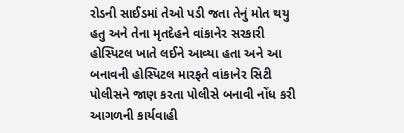રોડની સાઈડમાં તેઓ પડી જતા તેનું મોત થયુ હતુ અને તેના મૃતદેહને વાંકાનેર સરકારી હોસ્પિટલ ખાતે લઈને આવ્યા હતા અને આ બનાવની હોસ્પિટલ મારફતે વાંકાનેર સિટી પોલીસને જાણ કરતા પોલીસે બનાવી નોંધ કરી આગળની કાર્યવાહી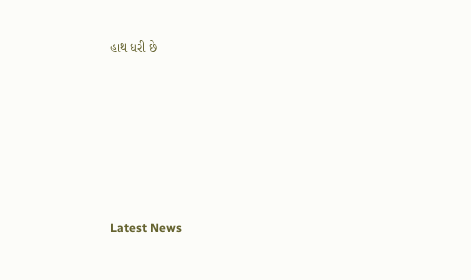હાથ ધરી છે






Latest News